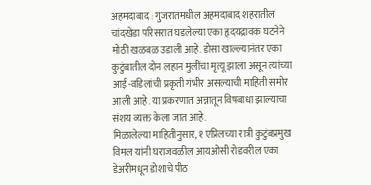अहमदाबाद : गुजरातमधील अहमदाबाद शहरातील चांदखेडा परिसरात घडलेल्या एका हृदयद्रावक घटनेने मोठी खळबळ उडाली आहे. डोसा खाल्ल्यानंतर एका कुटुंबातील दोन लहान मुलींचा मृत्यू झाला असून त्यांच्या आई-वडिलांची प्रकृती गंभीर असल्याची माहिती समोर आली आहे. या प्रकरणात अन्नातून विषबाधा झाल्याचा संशय व्यक्त केला जात आहे.
मिळालेल्या माहितीनुसार, १ एप्रिलच्या रात्री कुटुंबप्रमुख विमल यांनी घराजवळील आयओसी रोडवरील एका डेअरीमधून डोशाचे पीठ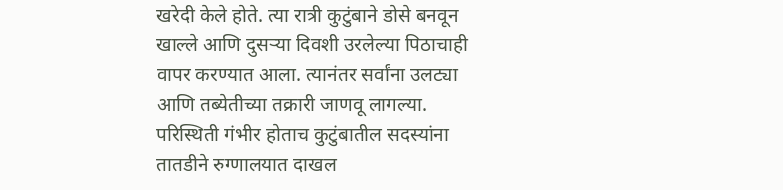खरेदी केले होते. त्या रात्री कुटुंबाने डोसे बनवून खाल्ले आणि दुसऱ्या दिवशी उरलेल्या पिठाचाही वापर करण्यात आला. त्यानंतर सर्वांना उलट्या आणि तब्येतीच्या तक्रारी जाणवू लागल्या. परिस्थिती गंभीर होताच कुटुंबातील सदस्यांना तातडीने रुग्णालयात दाखल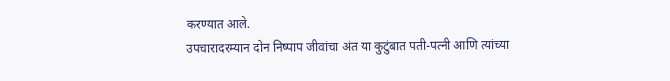करण्यात आले.
उपचारादरम्यान दोन निष्पाप जीवांचा अंत या कुटुंबात पती-पत्नी आणि त्यांच्या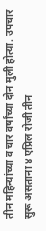तीन महिन्यांच्या व चार वर्षांच्या दोन मुली होत्या. उपचार सुरू असताना ४ एप्रिल रोजी तीन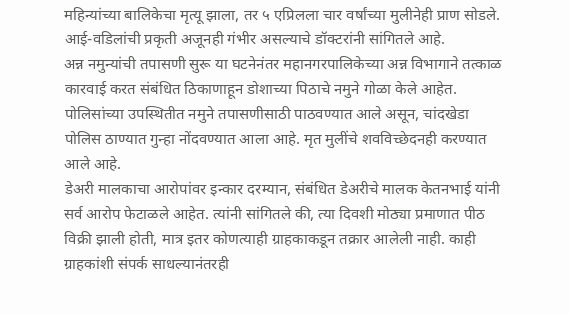महिन्यांच्या बालिकेचा मृत्यू झाला, तर ५ एप्रिलला चार वर्षांच्या मुलीनेही प्राण सोडले. आई-वडिलांची प्रकृती अजूनही गंभीर असल्याचे डॉक्टरांनी सांगितले आहे.
अन्न नमुन्यांची तपासणी सुरू या घटनेनंतर महानगरपालिकेच्या अन्न विभागाने तत्काळ कारवाई करत संबंधित ठिकाणाहून डोशाच्या पिठाचे नमुने गोळा केले आहेत. पोलिसांच्या उपस्थितीत नमुने तपासणीसाठी पाठवण्यात आले असून, चांदखेडा पोलिस ठाण्यात गुन्हा नोंदवण्यात आला आहे. मृत मुलींचे शवविच्छेदनही करण्यात आले आहे.
डेअरी मालकाचा आरोपांवर इन्कार दरम्यान, संबंधित डेअरीचे मालक केतनभाई यांनी सर्व आरोप फेटाळले आहेत. त्यांनी सांगितले की, त्या दिवशी मोठ्या प्रमाणात पीठ विक्री झाली होती, मात्र इतर कोणत्याही ग्राहकाकडून तक्रार आलेली नाही. काही ग्राहकांशी संपर्क साधल्यानंतरही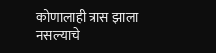कोणालाही त्रास झाला नसल्याचे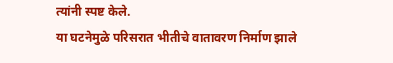त्यांनी स्पष्ट केले.
या घटनेमुळे परिसरात भीतीचे वातावरण निर्माण झाले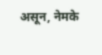असून, नेमके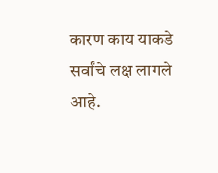कारण काय याकडे सर्वांचे लक्ष लागले आहे.